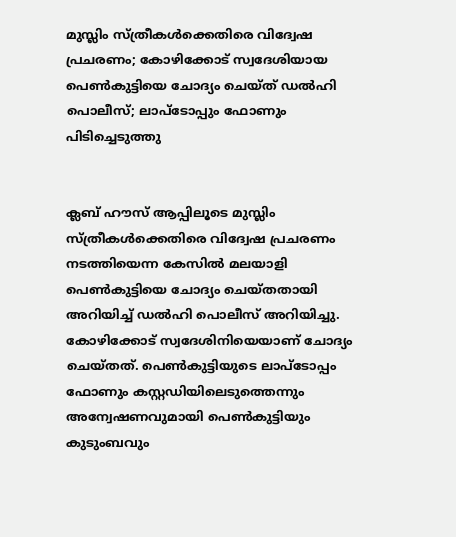മുസ്ലിം സ്ത്രീകള്‍ക്കെതിരെ വിദ്വേഷ പ്രചരണം; കോഴിക്കോട് സ്വദേശിയായ പെണ്‍കുട്ടിയെ ചോദ്യം ചെയ്ത് ഡല്‍ഹി പൊലീസ്; ലാപ്‌ടോപ്പും ഫോണും പിടിച്ചെടുത്തു


ക്ലബ് ഹൗസ് ആപ്പിലൂടെ മുസ്ലിം സ്ത്രീകള്‍ക്കെതിരെ വിദ്വേഷ പ്രചരണം നടത്തിയെന്ന കേസില്‍ മലയാളി പെണ്‍കുട്ടിയെ ചോദ്യം ചെയ്തതായി അറിയിച്ച് ഡല്‍ഹി പൊലീസ് അറിയിച്ചു. കോഴിക്കോട് സ്വദേശിനിയെയാണ് ചോദ്യം ചെയ്തത്. പെണ്‍കുട്ടിയുടെ ലാപ്‌ടോപ്പം ഫോണും കസ്റ്റഡിയിലെടുത്തെന്നും അന്വേഷണവുമായി പെണ്‍കുട്ടിയും കുടുംബവും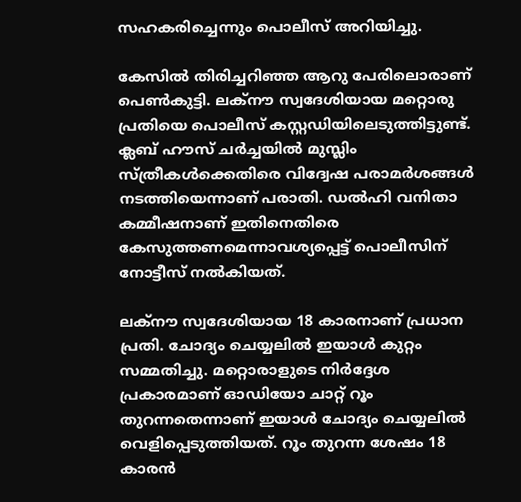സഹകരിച്ചെന്നും പൊലീസ് അറിയിച്ചു.

കേസില്‍ തിരിച്ചറിഞ്ഞ ആറു പേരിലൊരാണ് പെണ്‍കുട്ടി. ലക്‌നൗ സ്വദേശിയായ മറ്റൊരു പ്രതിയെ പൊലീസ് കസ്റ്റഡിയിലെടുത്തിട്ടുണ്ട്. ക്ലബ് ഹൗസ് ചര്‍ച്ചയില്‍ മുസ്ലിം സ്ത്രീകള്‍ക്കെതിരെ വിദ്വേഷ പരാമര്‍ശങ്ങള്‍ നടത്തിയെന്നാണ് പരാതി. ഡല്‍ഹി വനിതാ കമ്മീഷനാണ് ഇതിനെതിരെ കേസുത്തണമെന്നാവശ്യപ്പെട്ട് പൊലീസിന് നോട്ടീസ് നല്‍കിയത്.

ലക്‌നൗ സ്വദേശിയായ 18 കാരനാണ് പ്രധാന പ്രതി. ചോദ്യം ചെയ്യലില്‍ ഇയാള്‍ കുറ്റം സമ്മതിച്ചു. മറ്റൊരാളുടെ നിര്‍ദ്ദേശ പ്രകാരമാണ് ഓഡിയോ ചാറ്റ് റൂം തുറന്നതെന്നാണ് ഇയാള്‍ ചോദ്യം ചെയ്യലില്‍ വെളിപ്പെടുത്തിയത്. റൂം തുറന്ന ശേഷം 18 കാരന്‍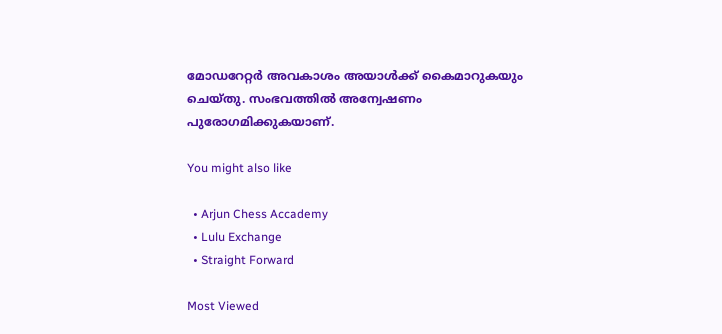മോഡറേറ്റര്‍ അവകാശം അയാള്‍ക്ക് കൈമാറുകയും ചെയ്തു. സംഭവത്തില്‍ അന്വേഷണം പുരോഗമിക്കുകയാണ്.

You might also like

  • Arjun Chess Accademy
  • Lulu Exchange
  • Straight Forward

Most Viewed